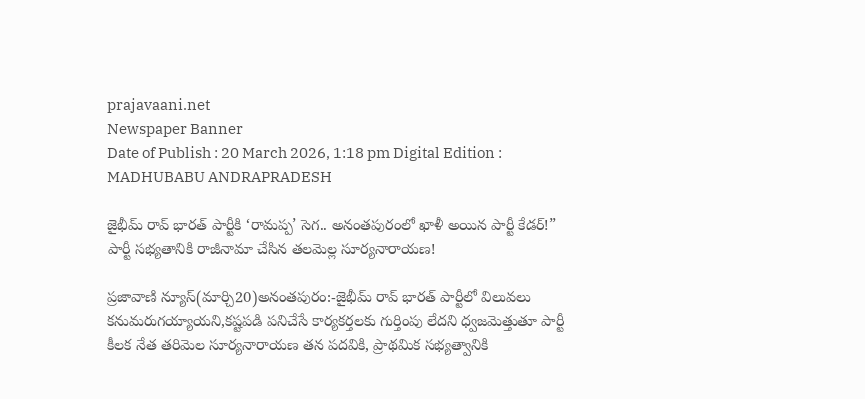prajavaani.net
Newspaper Banner
Date of Publish : 20 March 2026, 1:18 pm Digital Edition : MADHUBABU ANDRAPRADESH

జైభీమ్ రావ్ భారత్ పార్టీకి ‘రామప్ప’ సెగ.. అనంతపురంలో ఖాళీ అయిన పార్టీ కేడర్!” పార్టీ సభ్యతానికి రాజీనామా చేసిన తలమెల్ల సూర్యనారాయణ!

ప్రజావాణి న్యూస్(మార్చి20)అనంతపురం:-జైభీమ్ రావ్ భారత్ పార్టీలో విలువలు కనుమరుగయ్యాయని,కష్టపడి పనిచేసే కార్యకర్తలకు గుర్తింపు లేదని ధ్వజమెత్తుతూ పార్టీ కీలక నేత తరిమెల సూర్యనారాయణ తన పదవికి, ప్రాథమిక సభ్యత్వానికి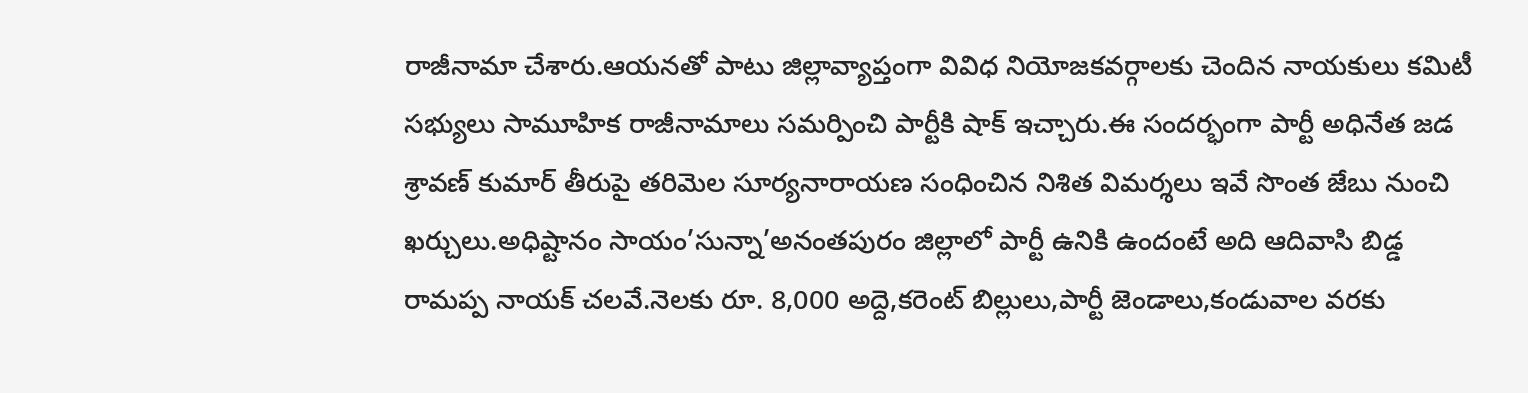రాజీనామా చేశారు.ఆయనతో పాటు జిల్లావ్యాప్తంగా వివిధ నియోజకవర్గాలకు చెందిన నాయకులు కమిటీ సభ్యులు సామూహిక రాజీనామాలు సమర్పించి పార్టీకి షాక్ ఇచ్చారు.ఈ సందర్భంగా పార్టీ అధినేత జడ శ్రావణ్ కుమార్ తీరుపై తరిమెల సూర్యనారాయణ సంధించిన నిశిత విమర్శలు ఇవే సొంత జేబు నుంచి ఖర్చులు.అధిష్టానం సాయం’సున్నా’అనంతపురం జిల్లాలో పార్టీ ఉనికి ఉందంటే అది ఆదివాసి బిడ్డ రామప్ప నాయక్ చలవే.నెలకు రూ. 8,000 అద్దె,కరెంట్ బిల్లులు,పార్టీ జెండాలు,కండువాల వరకు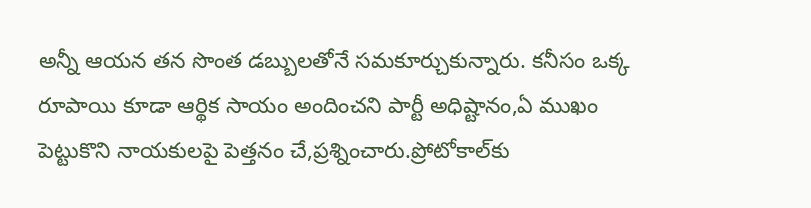అన్నీ ఆయన తన సొంత డబ్బులతోనే సమకూర్చుకున్నారు. కనీసం ఒక్క రూపాయి కూడా ఆర్థిక సాయం అందించని పార్టీ అధిష్టానం,ఏ ముఖం పెట్టుకొని నాయకులపై పెత్తనం చే,ప్రశ్నించారు.ప్రోటోకాల్‌కు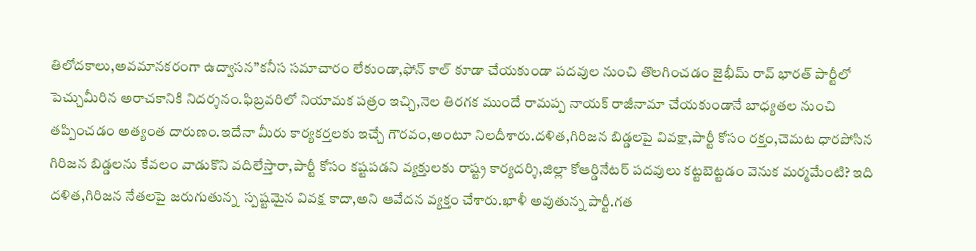తిలోదకాలు,అవమానకరంగా ఉద్వాసన”కనీస సమాచారం లేకుండా,ఫోన్ కాల్ కూడా చేయకుండా పదవుల నుంచి తొలగించడం జైభీమ్ రావ్ భారత్ పార్టీలో పెచ్చుమీరిన అరాచకానికి నిదర్శనం.ఫిబ్రవరిలో నియామక పత్రం ఇచ్చి,నెల తిరగక ముందే రామప్ప నాయక్ రాజీనామా చేయకుండానే బాధ్యతల నుంచి తప్పించడం అత్యంత దారుణం.ఇదేనా మీరు కార్యకర్తలకు ఇచ్చే గౌరవం,అంటూ నిలదీశారు.దళిత,గిరిజన బిడ్డలపై వివక్షా,పార్టీ కోసం రక్తం,చెమట ధారపోసిన గిరిజన బిడ్డలను కేవలం వాడుకొని వదిలేస్తారా,పార్టీ కోసం కష్టపడని వ్యక్తులకు రాష్ట్ర కార్యదర్శి,జిల్లా కోఆర్డినేటర్ పదవులు కట్టబెట్టడం వెనుక మర్మమేంటి? ఇది దళిత,గిరిజన నేతలపై జరుగుతున్న  స్పష్టమైన వివక్ష కాదా,అని ఆవేదన వ్యక్తం చేశారు.ఖాళీ అవుతున్న పార్టీ.గత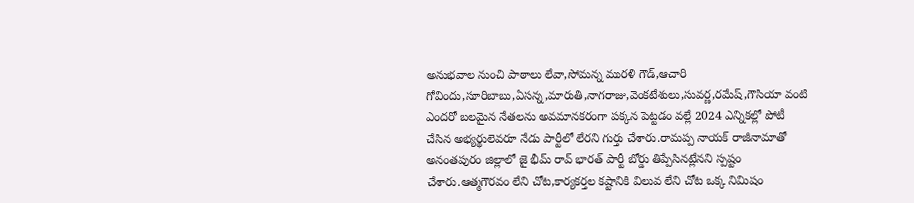అనుభవాల నుంచి పాఠాలు లేవా,సోమన్న మురళి గౌడ్,ఆచారి గోవిందు,సూరిబాబు,ఏసన్న,మారుతి,నాగరాజు,వెంకటేశులు,సువర్ణ,రమేష్,గౌసియా వంటి ఎందరో బలమైన నేతలను అవమానకరంగా పక్కన పెట్టడం వల్లే 2024 ఎన్నికల్లో పోటీ చేసిన అభ్యర్థులెవరూ నేడు పార్టీలో లేరని గుర్తు చేశారు.రామప్ప నాయక్ రాజీనామాతో అనంతపురం జిల్లాలో జై భీమ్ రావ్ భారత్ పార్టీ బోర్డు తిప్పేసినట్లేనని స్పష్టం చేశారు.ఆత్మగౌరవం లేని చోట,కార్యకర్తల కష్టానికి విలువ లేని చోట ఒక్క నిమిషం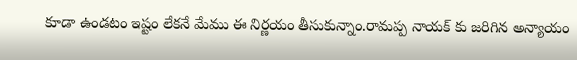కూడా ఉండటం ఇష్టం లేకనే మేము ఈ నిర్ణయం తీసుకున్నాం.రామప్ప నాయక్ కు జరిగిన అన్యాయం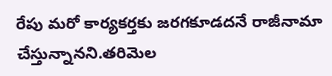రేపు మరో కార్యకర్తకు జరగకూడదనే రాజీనామా చేస్తున్నానని.తరిమెల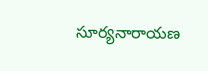సూర్యనారాయణ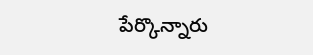పేర్కొన్నారు